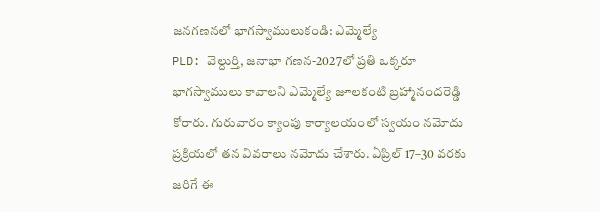జనగణనలో భాగస్వాములుకండి: ఎమ్మెల్యే
PLD: వెల్దుర్తి, జనాభా గణన-2027లో ప్రతి ఒక్కరూ భాగస్వాములు కావాలని ఎమ్మెల్యే జూలకంటి బ్రహ్మానందరెడ్డి కోరారు. గురువారం క్యాంపు కార్యాలయంలో స్వయం నమోదు ప్రక్రియలో తన వివరాలు నమోదు చేశారు. ఏప్రిల్ 17–30 వరకు జరిగే ఈ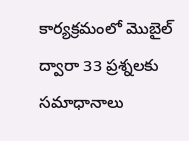కార్యక్రమంలో మొబైల్ ద్వారా 33 ప్రశ్నలకు సమాధానాలు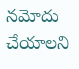నమోదు చేయాలని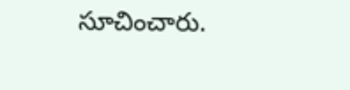సూచించారు.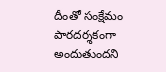దీంతో సంక్షేమం పారదర్శకంగా అందుతుందని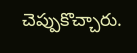చెప్పుకొచ్చారు.